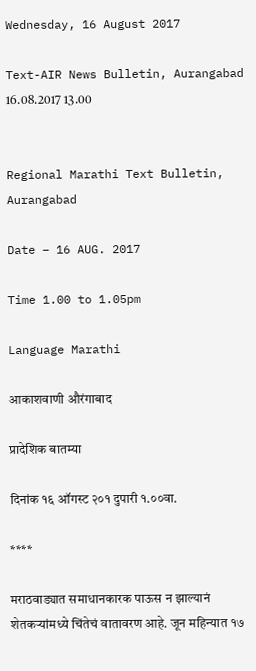Wednesday, 16 August 2017

Text-AIR News Bulletin, Aurangabad 16.08.2017 13.00


Regional Marathi Text Bulletin, Aurangabad

Date – 16 AUG. 2017

Time 1.00 to 1.05pm

Language Marathi

आकाशवाणी औरंगाबाद

प्रादेशिक बातम्या

दिनांक १६ ऑगस्ट २०१ दुपारी १.००वा.

****

मराठवाड्यात समाधानकारक पाऊस न झाल्यानं शेतकऱ्यांमध्ये चिंतेचं वातावरण आहे. जून महिन्यात १७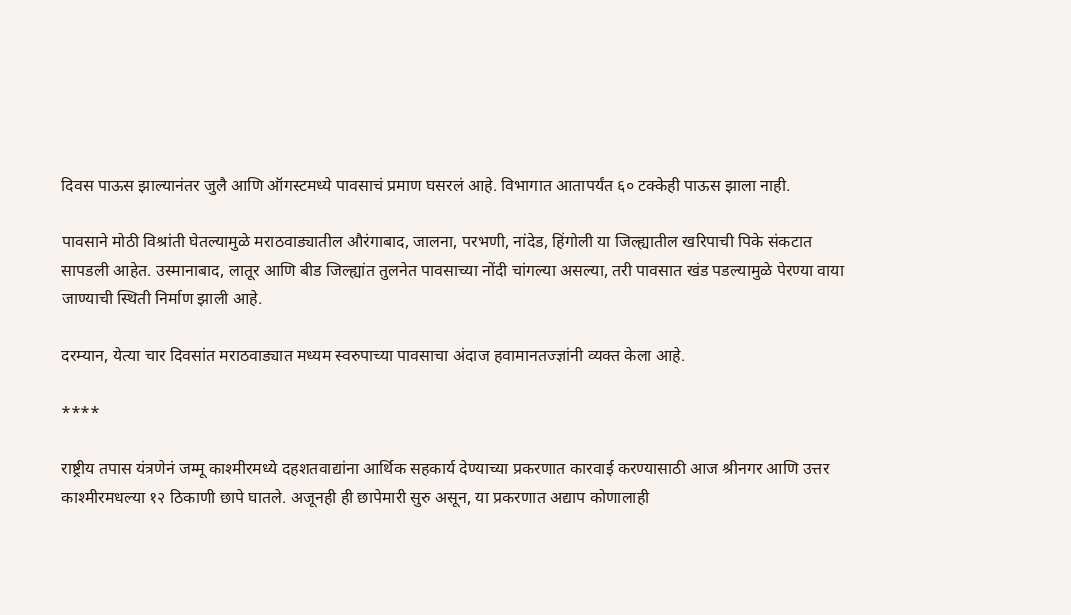दिवस पाऊस झाल्यानंतर जुलै आणि ऑगस्टमध्ये पावसाचं प्रमाण घसरलं आहे. विभागात आतापर्यंत ६० टक्केही पाऊस झाला नाही.

पावसाने मोठी विश्रांती घेतल्यामुळे मराठवाड्यातील औरंगाबाद, जालना, परभणी, नांदेड, हिंगोली या जिल्ह्यातील खरिपाची पिके संकटात सापडली आहेत. उस्मानाबाद, लातूर आणि बीड जिल्ह्यांत तुलनेत पावसाच्या नोंदी चांगल्या असल्या, तरी पावसात खंड पडल्यामुळे पेरण्या वाया जाण्याची स्थिती निर्माण झाली आहे.

दरम्यान, येत्या चार दिवसांत मराठवाड्यात मध्यम स्वरुपाच्या पावसाचा अंदाज हवामानतज्ज्ञांनी व्यक्त केला आहे.

****

राष्ट्रीय तपास यंत्रणेनं जम्मू काश्मीरमध्ये दहशतवाद्यांना आर्थिक सहकार्य देण्याच्या प्रकरणात कारवाई करण्यासाठी आज श्रीनगर आणि उत्तर काश्मीरमधल्या १२ ठिकाणी छापे घातले. अजूनही ही छापेमारी सुरु असून, या प्रकरणात अद्याप कोणालाही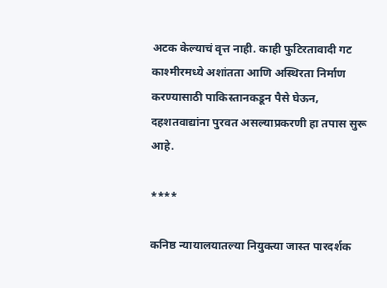अटक केल्याचं वृत्त नाही. काही फुटिरतावादी गट काश्मीरमध्ये अशांतता आणि अस्थिरता निर्माण करण्यासाठी पाकिस्तानकडून पैसे घेऊन, दहशतवाद्यांना पुरवत असल्याप्रकरणी हा तपास सुरू आहे.

****

कनिष्ठ न्यायालयातल्या नियुक्त्या जास्त पारदर्शक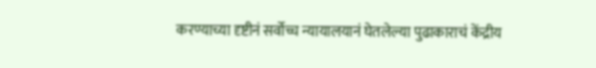करण्याच्या दृष्टीनं सर्वोच्च न्यायालयानं घेतलेल्या पुढाकाराचं केंद्रीय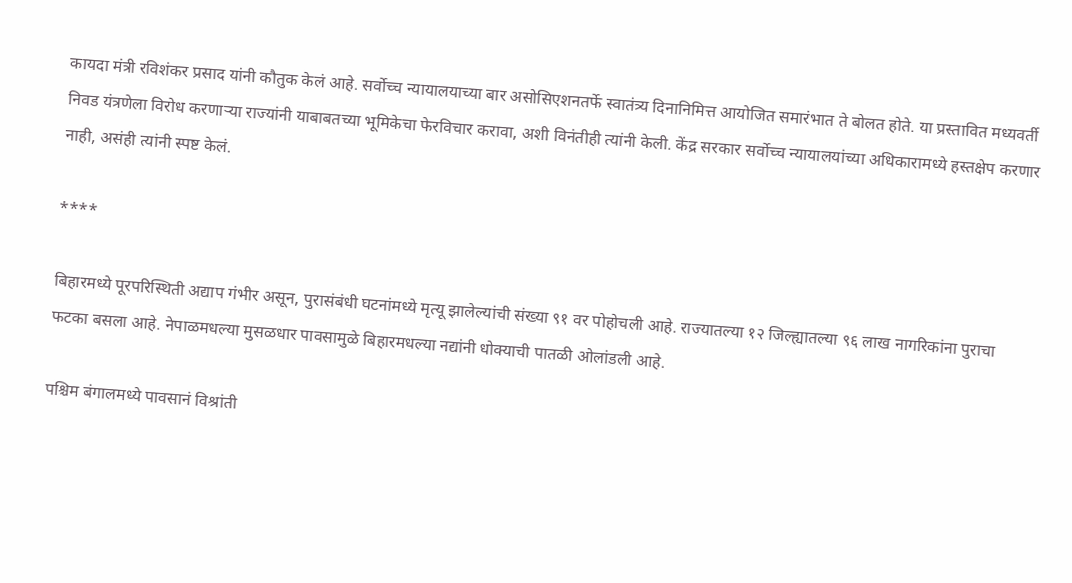कायदा मंत्री रविशंकर प्रसाद यांनी कौतुक केलं आहे. सर्वोच्च न्यायालयाच्या बार असोसिएशनतर्फे स्वातंत्र्य दिनानिमित्त आयोजित समारंभात ते बोलत होते. या प्रस्तावित मध्यवर्ती निवड यंत्रणेला विरोध करणाऱ्या राज्यांनी याबाबतच्या भूमिकेचा फेरविचार करावा, अशी विनंतीही त्यांनी केली. केंद्र सरकार सर्वोच्च न्यायालयांच्या अधिकारामध्ये हस्तक्षेप करणार नाही, असंही त्यांनी स्पष्ट केलं.

****

बिहारमध्ये पूरपरिस्थिती अद्याप गंभीर असून, पुरासंबंधी घटनांमध्ये मृत्यू झालेल्यांची संख्या ९१ वर पोहोचली आहे. राज्यातल्या १२ जिल्ह्यातल्या ९६ लाख नागरिकांना पुराचा फटका बसला आहे. नेपाळमधल्या मुसळधार पावसामुळे बिहारमधल्या नद्यांनी धोक्याची पातळी ओलांडली आहे.

पश्चिम बंगालमध्ये पावसानं विश्रांती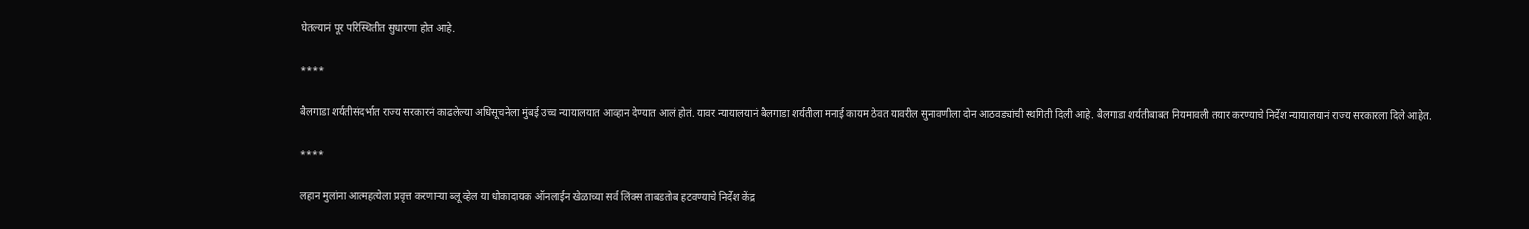घेतल्यानं पूर परिस्थितीत सुधारणा होत आहे.

****

बैलगाडा शर्यतीसंदर्भात राज्य सरकारनं काढलेल्या अधिसूचनेला मुंबई उच्च न्यायालयात आव्हान देण्यात आलं होतं. यावर न्यायालयानं बैलगाडा शर्यतीला मनाई कायम ठेवत यावरील सुनावणीला दोन आठवड्यांची स्थगिती दिली आहे. बैलगाडा शर्यतीबाबत नियमावली तयार करण्याचे निर्देश न्यायालयानं राज्य सरकारला दिले आहेत.

****

लहान मुलांना आत्महत्येला प्रवृत्त करणाऱ्या ब्लू व्हेल या धोकादायक ऑनलाईन खेळाच्या सर्व लिंक्स ताबडतोब हटवण्याचे निर्देश केंद्र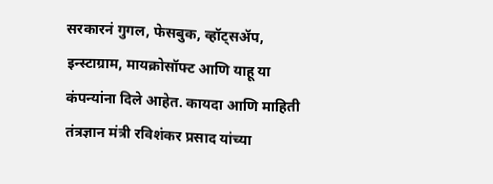सरकारनं गुगल, फेसबुक, व्हॉट्सॲप, इन्स्टाग्राम, मायक्रोसॉफ्ट आणि याहू या कंपन्यांना दिले आहेत. कायदा आणि माहिती तंत्रज्ञान मंत्री रविशंकर प्रसाद यांच्या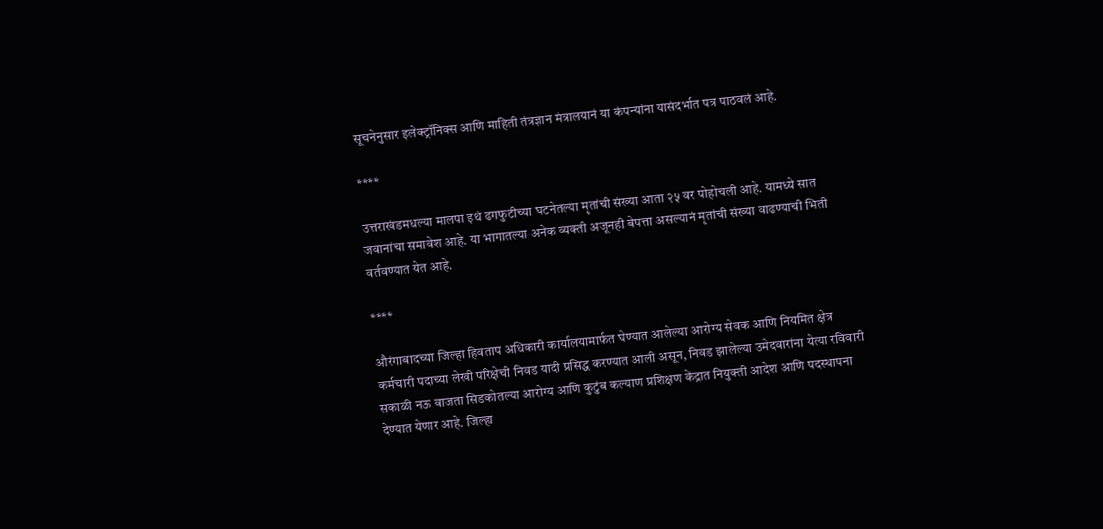सूचनेनुसार इलेक्ट्रॉनिक्स आणि माहिती तंत्रज्ञान मंत्रालयानं या कंपन्यांना यासंदर्भात पत्र पाठवलं आहे.

****

उत्तराखंडमधल्या मालपा इथं ढगफुटीच्या घटनेतल्या मृतांची संख्या आता २५ वर पोहोचली आहे. यामध्ये सात जवानांचा समावेश आहे. या भागातल्या अनेक व्यक्ती अजूनही बेपत्ता असल्यानं मृतांची संख्या वाढण्याची भिती वर्तवण्यात येत आहे.

****

औरंगाबादच्या जिल्हा हिवताप अधिकारी कार्यालयामार्फत घेण्यात आलेल्या आरोग्य सेवक आणि नियमित क्षेत्र कर्मचारी पदाच्या लेखी परिक्षेची निवड यादी प्रसिद्ध करण्यात आली असून, निवड झालेल्या उमेदवारांना येत्या रविवारी सकाळी नऊ वाजता सिडकोतल्या आरोग्य आणि कुटुंब कल्याण प्रशिक्षण केंद्रात नियुक्ती आदेश आणि पदस्थापना देण्यात येणार आहे. जिल्हा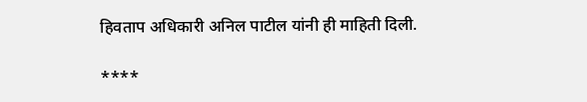हिवताप अधिकारी अनिल पाटील यांनी ही माहिती दिली.

****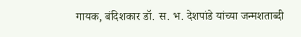गायक, बंदिशकार डॉ. स. भ. देशपांडे यांच्या जन्मशताब्दी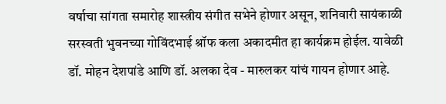वर्षाचा सांगता समारोह शास्त्रीय संगीत सभेने होणार असून, शनिवारी सायंकाळी सरस्वती भुवनच्या गोविंदभाई श्रॉफ कला अकादमीत हा कार्यक्रम होईल. यावेळी डॉ. मोहन देशपांडे आणि डॉ. अलका देव - मारुलकर यांचं गायन होणार आहे.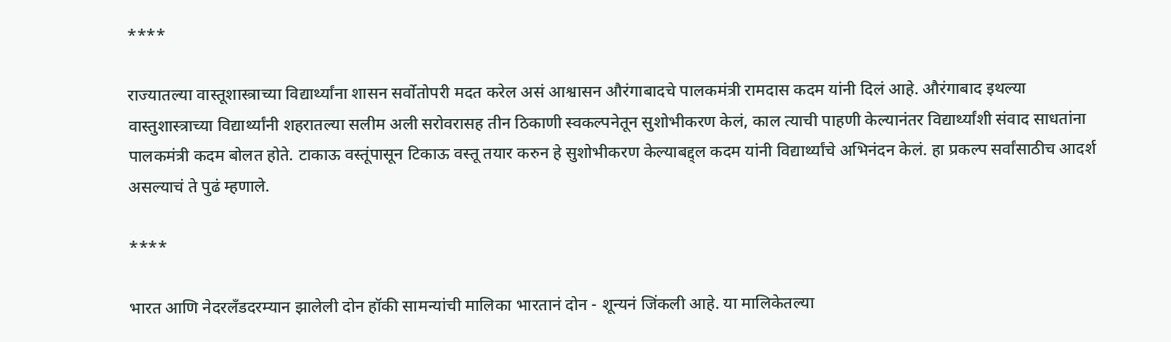****

राज्यातल्या वास्तूशास्त्राच्या विद्यार्थ्यांना शासन सर्वोतोपरी मदत करेल असं आश्वासन औरंगाबादचे पालकमंत्री रामदास कदम यांनी दिलं आहे. औरंगाबाद इथल्या वास्तुशास्त्राच्या विद्यार्थ्यांनी शहरातल्या सलीम अली सरोवरासह तीन ठिकाणी स्वकल्पनेतून सुशोभीकरण केलं, काल त्याची पाहणी केल्यानंतर विद्यार्थ्यांशी संवाद साधतांना पालकमंत्री कदम बोलत होते. टाकाऊ वस्तूंपासून टिकाऊ वस्तू तयार करुन हे सुशोभीकरण केल्याबद्द्ल कदम यांनी विद्यार्थ्यांचे अभिनंदन केलं. हा प्रकल्प सर्वांसाठीच आदर्श असल्याचं ते पुढं म्हणाले.

****

भारत आणि नेदरलँडदरम्यान झालेली दोन हॉकी सामन्यांची मालिका भारतानं दोन - शून्यनं जिंकली आहे. या मालिकेतल्या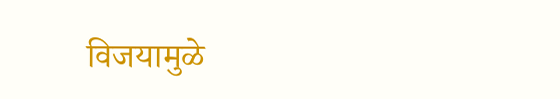विजयामुळे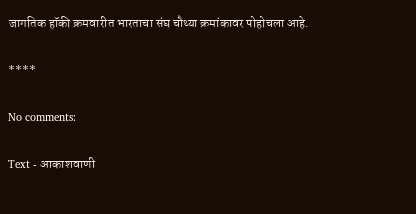जागतिक हॉकी क्रमवारीत भारताचा संघ चौथ्या क्रमांकावर पोहोचला आहे.

****

No comments:

Text - आकाशवाणी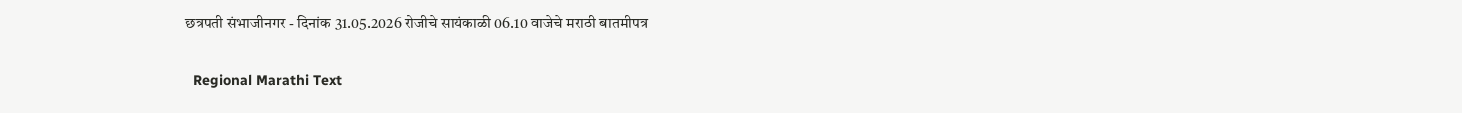छत्रपती संभाजीनगर - दिनांक 31.05.2026 रोजीचे सायंकाळी 06.10 वाजेचे मराठी बातमीपत्र

  Regional Marathi Text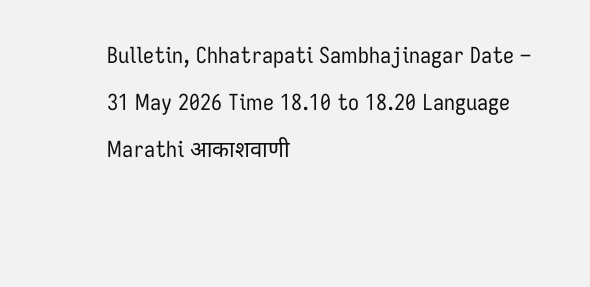Bulletin, Chhatrapati Sambhajinagar Date – 31 May 2026 Time 18.10 to 18.20 Language Marathi आकाशवाणी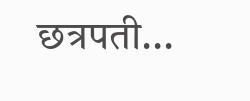छत्रपती...